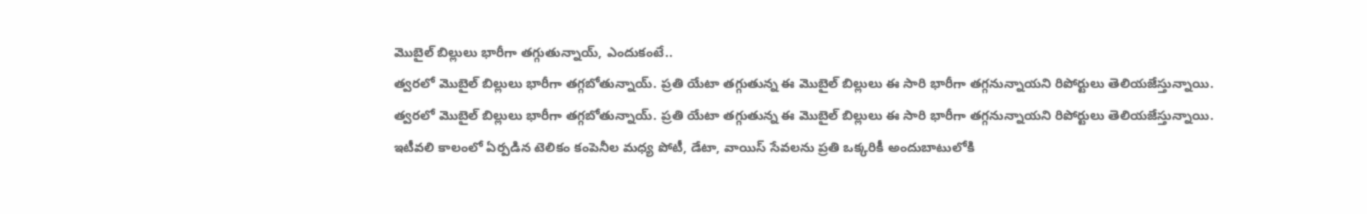మొబైల్ బిల్లులు భారీగా తగ్గుతున్నాయ్, ఎందుకంటే..
త్వరలో మొబైల్ బిల్లులు భారీగా తగ్గబోతున్నాయ్. ప్రతి యేటా తగ్గుతున్న ఈ మొబైల్ బిల్లులు ఈ సారి భారీగా తగ్గనున్నాయని రిపోర్టులు తెలియజేస్తున్నాయి.
త్వరలో మొబైల్ బిల్లులు భారీగా తగ్గబోతున్నాయ్. ప్రతి యేటా తగ్గుతున్న ఈ మొబైల్ బిల్లులు ఈ సారి భారీగా తగ్గనున్నాయని రిపోర్టులు తెలియజేస్తున్నాయి. ఇటీవలి కాలంలో ఏర్పడిన టెలికం కంపెనీల మధ్య పోటీ, డేటా, వాయిస్ సేవలను ప్రతి ఒక్కరికీ అందుబాటులోకి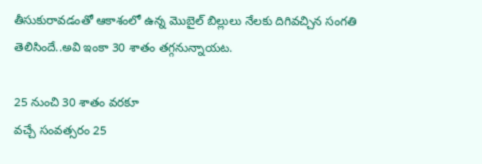తీసుకురావడంతో ఆకాశంలో ఉన్న మొబైల్ బిల్లులు నేలకు దిగివచ్చిన సంగతి తెలిసిందే..అవి ఇంకా 30 శాతం తగ్గనున్నాయట.

25 నుంచి 30 శాతం వరకూ
వచ్చే సంవత్సరం 25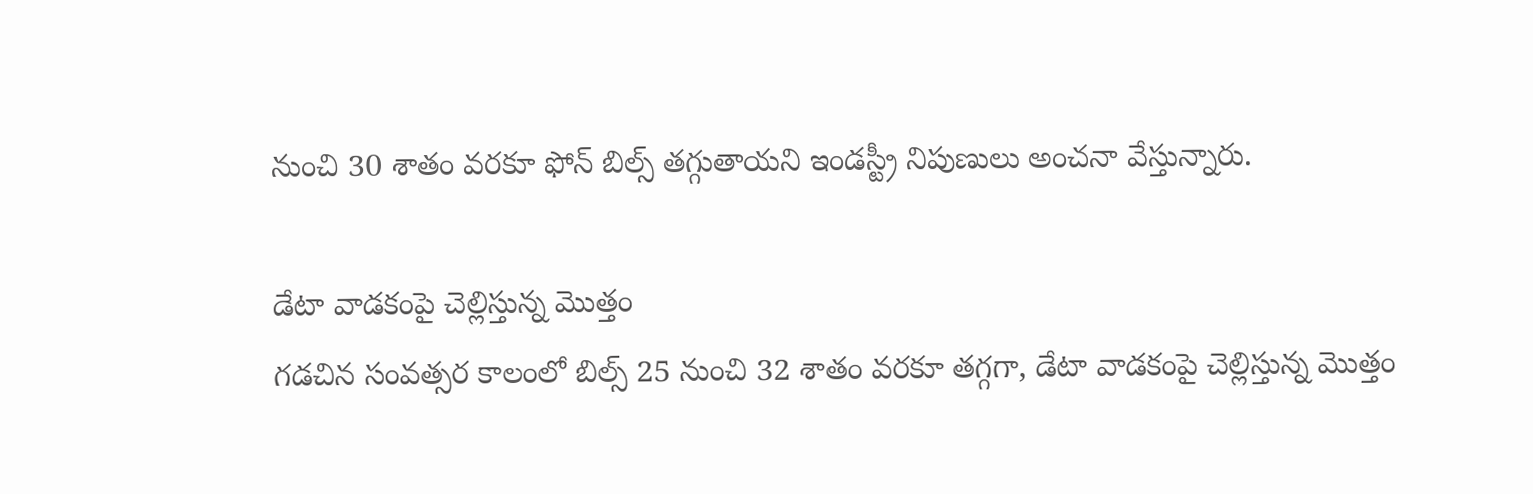నుంచి 30 శాతం వరకూ ఫోన్ బిల్స్ తగ్గుతాయని ఇండస్ట్రీ నిపుణులు అంచనా వేస్తున్నారు.

డేటా వాడకంపై చెల్లిస్తున్న మొత్తం
గడచిన సంవత్సర కాలంలో బిల్స్ 25 నుంచి 32 శాతం వరకూ తగ్గగా, డేటా వాడకంపై చెల్లిస్తున్న మొత్తం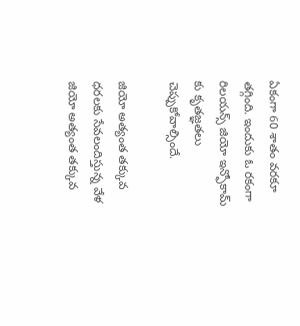ఏకంగా 60 శాతం వరకూ తగ్గింది. ఇందుకు ఓ రకంగా రిలయన్స్ జియో ఇన్ఫోకామ్ కు కృతజ్ఞతలు చెప్పుకోవాల్సిందే.

జియో అత్యంత తక్కువ ధరలకు సేవలందిస్తున్న వేళ
జియో అత్యంత తక్కువ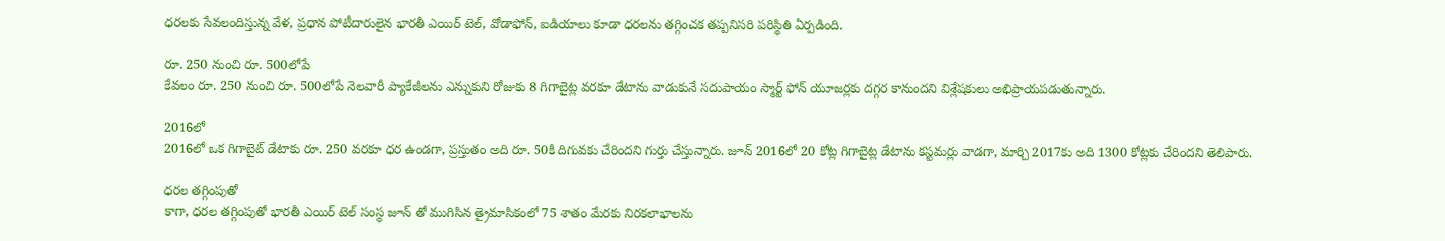ధరలకు సేవలందిస్తున్న వేళ, ప్రధాన పోటీదారులైన భారతీ ఎయిర్ టెల్, వోడాఫోన్, ఐడియాలు కూడా ధరలను తగ్గించక తప్పనిసరి పరిస్థితి ఏర్పడింది.

రూ. 250 నుంచి రూ. 500లోపే
కేవలం రూ. 250 నుంచి రూ. 500లోపే నెలవారీ ప్యాకేజీలను ఎన్నుకుని రోజుకు 8 గిగాబైట్ల వరకూ డేటాను వాడుకునే సదుపాయం స్మార్ట్ ఫోన్ యూజర్లకు దగ్గర కానుందని విశ్లేషకులు అభిప్రాయపడుతున్నారు.

2016లో
2016లో ఒక గిగాబైట్ డేటాకు రూ. 250 వరకూ ధర ఉండగా, ప్రస్తుతం అది రూ. 50కి దిగువకు చేరిందని గుర్తు చేస్తున్నారు. జూన్ 2016లో 20 కోట్ల గిగాబైట్ల డేటాను కస్టమర్లు వాడగా, మార్చి 2017కు అది 1300 కోట్లకు చేరిందని తెలిపారు.

ధరల తగ్గింపుతో
కాగా, ధరల తగ్గింపుతో భారతీ ఎయిర్ టెల్ సంస్థ జూన్ తో ముగిసిన త్రైమాసికంలో 75 శాతం మేరకు నిరకలాభాలను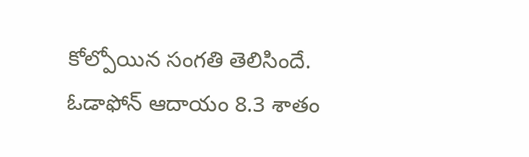కోల్పోయిన సంగతి తెలిసిందే. ఓడాఫోన్ ఆదాయం 8.3 శాతం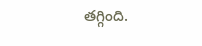తగ్గింది.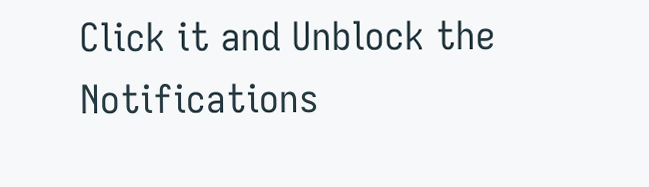Click it and Unblock the Notifications